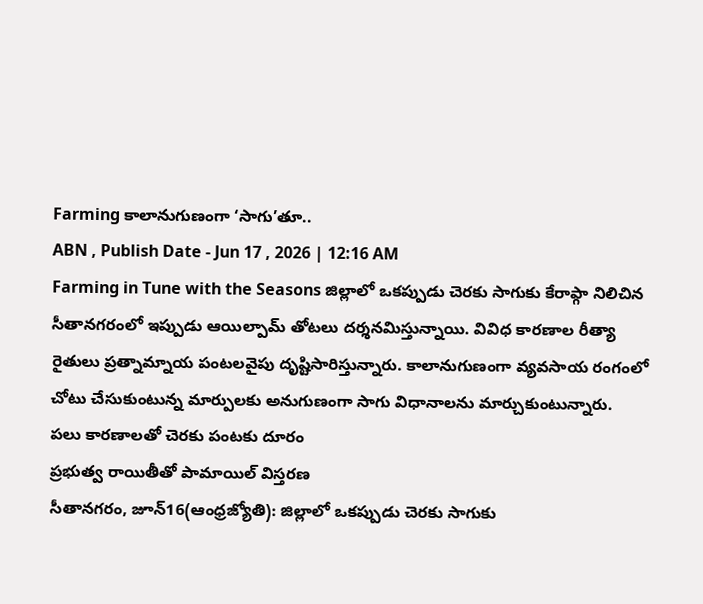Farming కాలానుగుణంగా ‘సాగు’తూ..
ABN , Publish Date - Jun 17 , 2026 | 12:16 AM
Farming in Tune with the Seasons జిల్లాలో ఒకప్పుడు చెరకు సాగుకు కేరాఫ్గా నిలిచిన సీతానగరంలో ఇప్పుడు ఆయిల్పామ్ తోటలు దర్శనమిస్తున్నాయి. వివిధ కారణాల రీత్యా రైతులు ప్రత్నామ్నాయ పంటలవైపు దృష్టిసారిస్తున్నారు. కాలానుగుణంగా వ్యవసాయ రంగంలో చోటు చేసుకుంటున్న మార్పులకు అనుగుణంగా సాగు విధానాలను మార్చుకుంటున్నారు.
పలు కారణాలతో చెరకు పంటకు దూరం
ప్రభుత్వ రాయితీతో పామాయిల్ విస్తరణ
సీతానగరం, జూన్16(ఆంధ్రజ్యోతి): జిల్లాలో ఒకప్పుడు చెరకు సాగుకు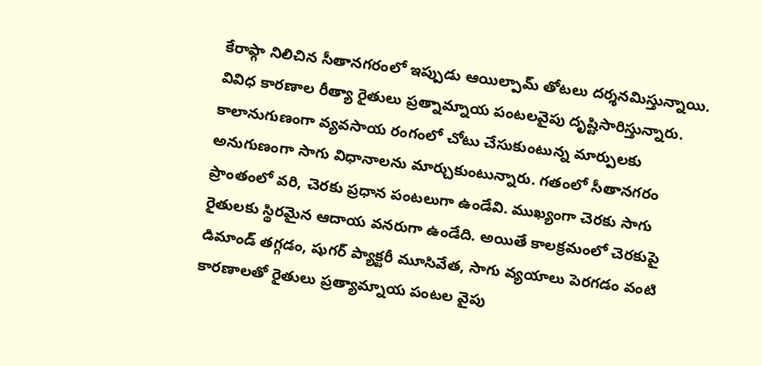కేరాఫ్గా నిలిచిన సీతానగరంలో ఇప్పుడు ఆయిల్పామ్ తోటలు దర్శనమిస్తున్నాయి. వివిధ కారణాల రీత్యా రైతులు ప్రత్నామ్నాయ పంటలవైపు దృష్టిసారిస్తున్నారు. కాలానుగుణంగా వ్యవసాయ రంగంలో చోటు చేసుకుంటున్న మార్పులకు అనుగుణంగా సాగు విధానాలను మార్చుకుంటున్నారు. గతంలో సీతానగరం ప్రాంతంలో వరి, చెరకు ప్రధాన పంటలుగా ఉండేవి. ముఖ్యంగా చెరకు సాగు రైతులకు స్థిరమైన ఆదాయ వనరుగా ఉండేది. అయితే కాలక్రమంలో చెరకుపై డిమాండ్ తగ్గడం, షుగర్ ప్యాక్టరీ మూసివేత, సాగు వ్యయాలు పెరగడం వంటి కారణాలతో రైతులు ప్రత్యామ్నాయ పంటల వైపు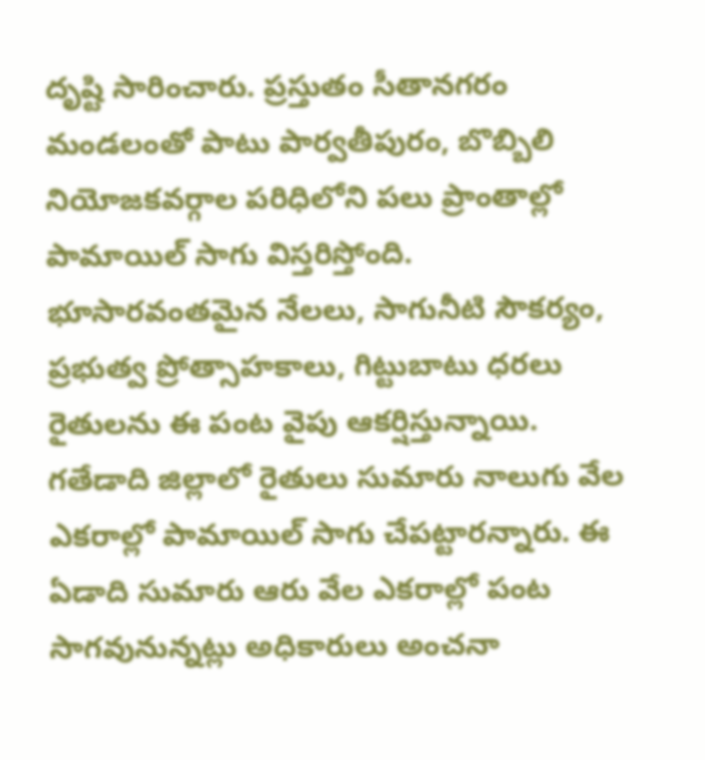దృష్టి సారించారు. ప్రస్తుతం సీతానగరం మండలంతో పాటు పార్వతీపురం, బొబ్బిలి నియోజకవర్గాల పరిధిలోని పలు ప్రాంతాల్లో పామాయిల్ సాగు విస్తరిస్తోంది. భూసారవంతమైన నేలలు, సాగునీటి సౌకర్యం, ప్రభుత్వ ప్రోత్సాహకాలు, గిట్టుబాటు ధరలు రైతులను ఈ పంట వైపు ఆకర్షిస్తున్నాయి. గతేడాది జిల్లాలో రైతులు సుమారు నాలుగు వేల ఎకరాల్లో పామాయిల్ సాగు చేపట్టారన్నారు. ఈ ఏడాది సుమారు ఆరు వేల ఎకరాల్లో పంట సాగవునున్నట్లు అధికారులు అంచనా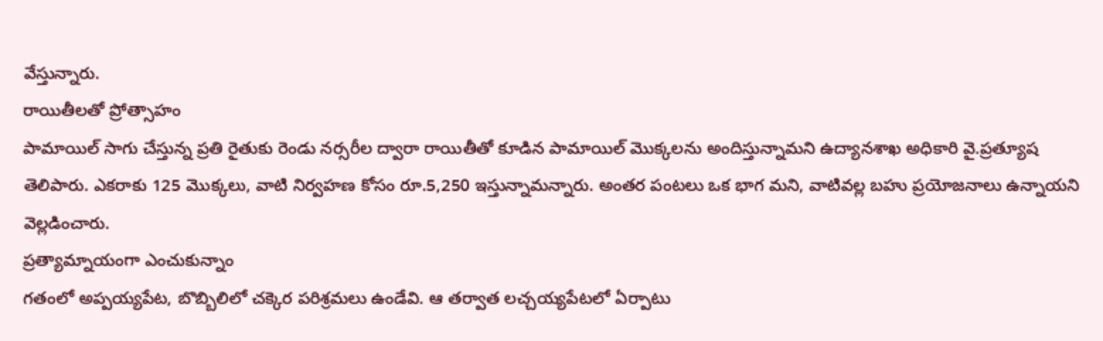వేస్తున్నారు.
రాయితీలతో ప్రోత్సాహం
పామాయిల్ సాగు చేస్తున్న ప్రతి రైతుకు రెండు నర్సరీల ద్వారా రాయితీతో కూడిన పామాయిల్ మొక్కలను అందిస్తున్నామని ఉద్యానశాఖ అధికారి వై.ప్రత్యూష తెలిపారు. ఎకరాకు 125 మొక్కలు, వాటి నిర్వహణ కోసం రూ.5,250 ఇస్తున్నామన్నారు. అంతర పంటలు ఒక భాగ మని, వాటివల్ల బహు ప్రయోజనాలు ఉన్నాయని వెల్లడించారు.
ప్రత్యామ్నాయంగా ఎంచుకున్నాం
గతంలో అప్పయ్యపేట, బొబ్బిలిలో చక్కెర పరిశ్రమలు ఉండేవి. ఆ తర్వాత లచ్చయ్యపేటలో ఏర్పాటు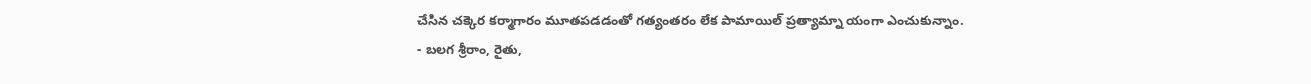చేసిన చక్కెర కర్మాగారం మూతపడడంతో గత్యంతరం లేక పామాయిల్ ప్రత్యామ్నా యంగా ఎంచుకున్నాం.
- బలగ శ్రీరాం, రైతు,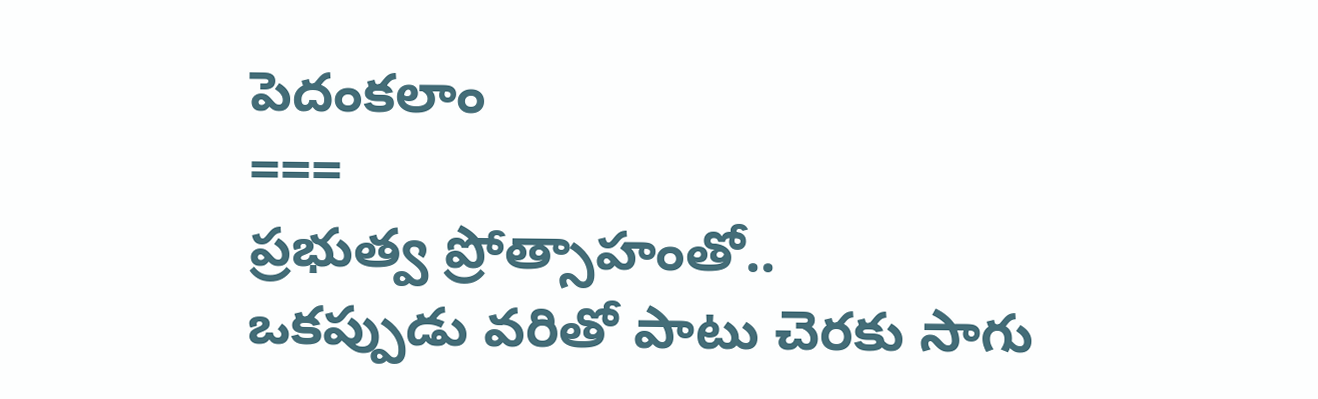పెదంకలాం
===
ప్రభుత్వ ప్రోత్సాహంతో..
ఒకప్పుడు వరితో పాటు చెరకు సాగు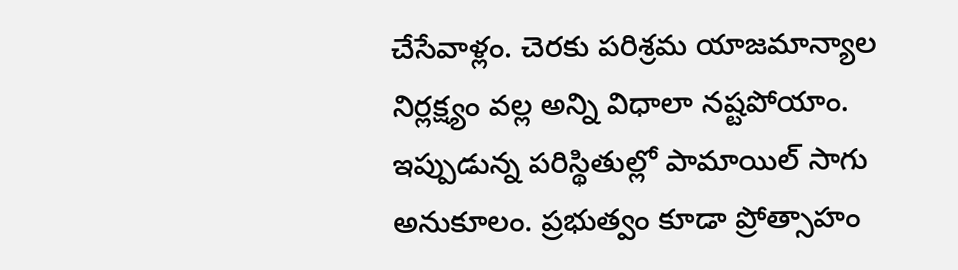చేసేవాళ్లం. చెరకు పరిశ్రమ యాజమాన్యాల నిర్లక్ష్యం వల్ల అన్ని విధాలా నష్టపోయాం. ఇప్పుడున్న పరిస్థితుల్లో పామాయిల్ సాగు అనుకూలం. ప్రభుత్వం కూడా ప్రోత్సాహం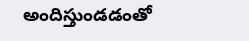అందిస్తుండడంతో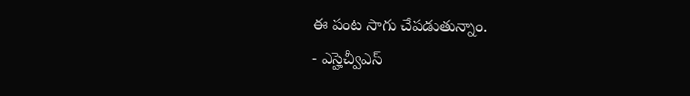ఈ పంట సాగు చేపడుతున్నాం.
- ఎస్హెచ్వీఎస్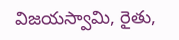విజయస్వామి, రైతు,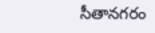సీతానగరం